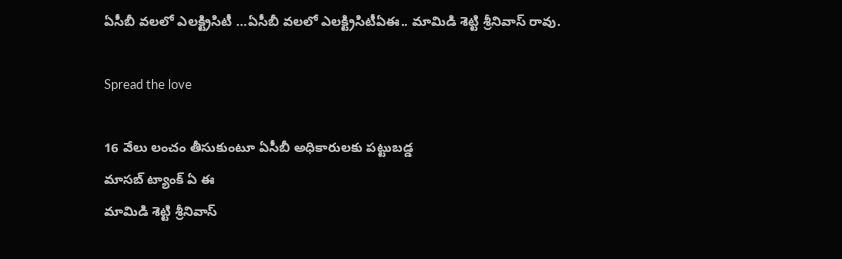ఏసీబీ వలలో ఎలక్ట్రిసిటీ …ఏసీబీ వలలో ఎలక్ట్రిసిటీఏఈ.. మామిడి శెట్టి శ్రీనివాస్ రావు.

Spread the love

16 వేలు లంచం తీసుకుంటూ ఏసీబీ అధికారులకు పట్టుబడ్డ
మాసబ్ ట్యాంక్ ఏ ఈ
మామిడి శెట్టి శ్రీనివాస్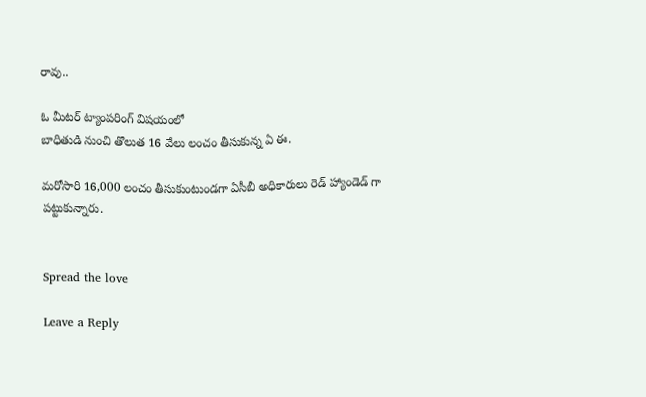రావు..

ఓ మీటర్ ట్యాంపరింగ్ విషయంలో
బాధితుడి నుంచి తొలుత 16 వేలు లంచం తీసుకున్న ఏ ఈ.

మరోసారి 16,000 లంచం తీసుకుంటుండగా ఏసీబీ అధికారులు రెడ్ హ్యాండెడ్ గా
పట్టుకున్నారు.


Spread the love

Leave a Reply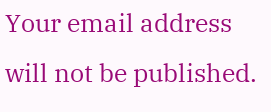Your email address will not be published.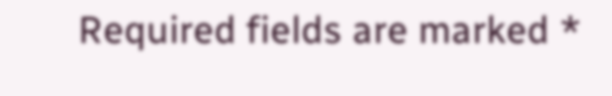Required fields are marked *